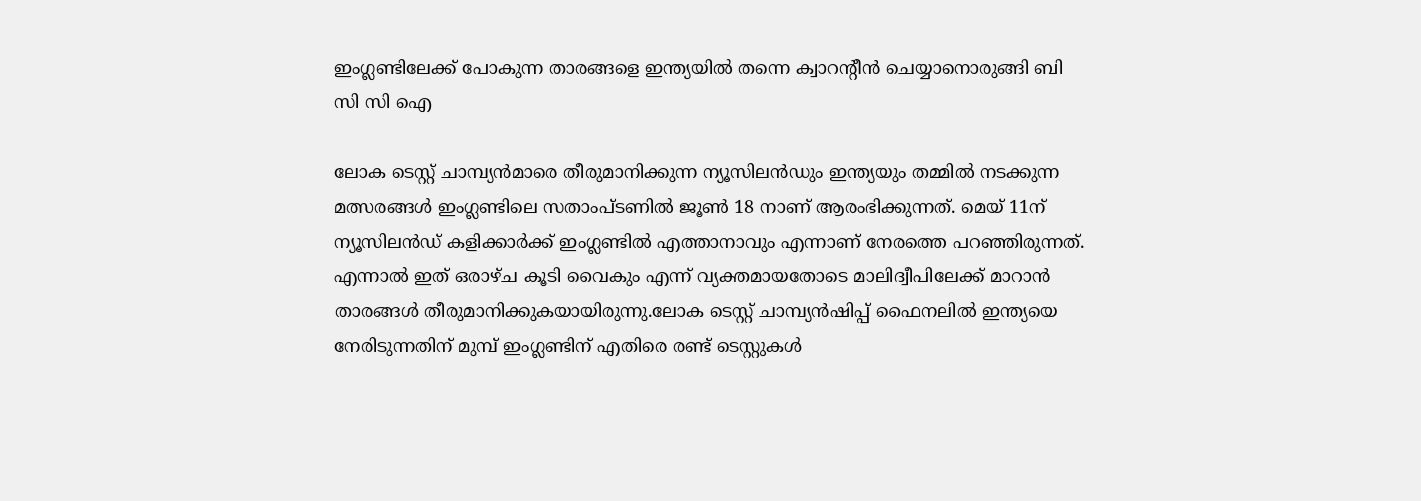ഇംഗ്ലണ്ടിലേക്ക് പോകുന്ന താരങ്ങളെ ഇന്ത്യയില്‍ തന്നെ ക്വാറന്റീന്‍ ചെയ്യാനൊരുങ്ങി ബി സി സി ഐ

ലോക ടെസ്റ്റ്‌ ചാമ്പ്യൻമാരെ തീരുമാനിക്കുന്ന ന്യൂസിലൻഡും ഇന്ത്യയും തമ്മിൽ നടക്കുന്ന മത്സരങ്ങൾ ഇംഗ്ലണ്ടിലെ സതാംപ്ടണിൽ ജൂൺ 18 നാണ് ആരംഭിക്കുന്നത്. മെയ് 11ന് ന്യൂസിലന്‍ഡ് കളിക്കാര്‍ക്ക് ഇംഗ്ലണ്ടില്‍ എത്താനാവും എന്നാണ് നേരത്തെ പറഞ്ഞിരുന്നത്. എന്നാല്‍ ഇത് ഒരാഴ്ച കൂടി വൈകും എന്ന് വ്യക്തമായതോടെ മാലിദ്വീപിലേക്ക് മാറാന്‍ താരങ്ങൾ തീരുമാനിക്കുകയായിരുന്നു.ലോക ടെസ്റ്റ് ചാമ്പ്യന്‍ഷിപ്പ് ഫൈനലില്‍ ഇന്ത്യയെ നേരിടുന്നതിന് മുമ്പ് ഇംഗ്ലണ്ടിന് എതിരെ രണ്ട് ടെസ്റ്റുകള്‍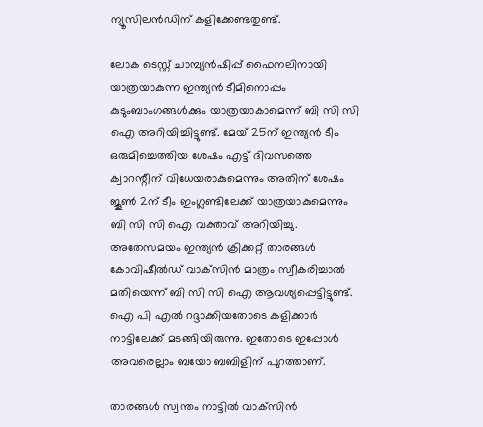ന്യൂസിലന്‍ഡിന് കളിക്കേണ്ടതുണ്ട്.

ലോക ടെസ്റ്റ് ചാമ്പ്യന്‍ഷിപ്പ് ഫൈനലിനായി യാത്രയാകുന്ന ഇന്ത്യന്‍ ടീമിനൊപ്പം കുടുംബാംഗങ്ങള്‍ക്കും യാത്രയാകാമെന്ന് ബി സി സി ഐ അറിയിച്ചിട്ടുണ്ട്. മേയ് 25ന് ഇന്ത്യന്‍ ടീം ഒരുമിച്ചെത്തിയ ശേഷം എട്ട് ദിവസത്തെ ക്വാറന്റീന് വിധേയരാകുമെന്നും അതിന് ശേഷം ജൂണ്‍ 2ന് ടീം ഇംഗ്ലണ്ടിലേക്ക് യാത്രയാകുമെന്നും ബി സി സി ഐ വക്താവ് അറിയിച്ചു. അതേസമയം ഇന്ത്യന്‍ ക്രിക്കറ്റ് താരങ്ങള്‍ കോവിഷീല്‍ഡ് വാക്‌സിന്‍ മാത്രം സ്വീകരിച്ചാല്‍ മതിയെന്ന് ബി സി സി ഐ ആവശ്യപ്പെട്ടിട്ടുണ്ട്. ഐ പി എല്‍ റദ്ദാക്കിയതോടെ കളിക്കാര്‍ നാട്ടിലേക്ക് മടങ്ങിയിരുന്നു. ഇതോടെ ഇപ്പോൾ അവരെല്ലാം ബയോ ബബിളിന് പുറത്താണ്.

താരങ്ങള്‍ സ്വന്തം നാട്ടില്‍ വാക്‌സിന്‍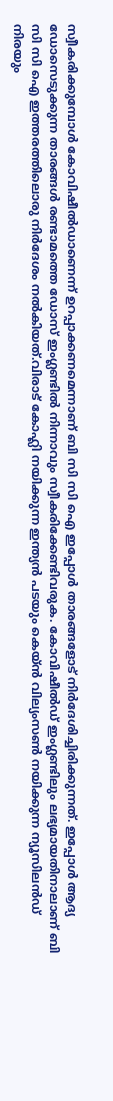സ്വീകരിക്കുമ്പോള്‍ കോവിഷീല്‍ഡാണെന്ന് ഉറപ്പാക്കണമെന്നാണ് ബി സി സി ഐ ഇപ്പോൾ താരങ്ങളോട് നിർദേശിച്ചിരിക്കുന്നത്. ഇപ്പോള്‍ ആദ്യ ഡോസെടുക്കുന്ന താരങ്ങള്‍ രണ്ടാമത്തെ ഡോസ് ഇംഗ്ലണ്ടില്‍ നിന്നാവും സ്വീകരിക്കേണ്ടിവരുക. കോവിഷീല്‍ഡ് ഇംഗ്ലണ്ടിലും ലഭ്യമായതിനാലാണ് ബി സി സി ഐ ഇത്തരത്തിലൊരു നിര്‍ദേശം നല്‍കിയത്.വിരാട് കോഹ്ലി നയിക്കുന്ന ഇന്ത്യൻ പടയും കെയ്ൻ വില്യംസൺ നയിക്കുന്ന ന്യൂസിലൻഡ് നിരയും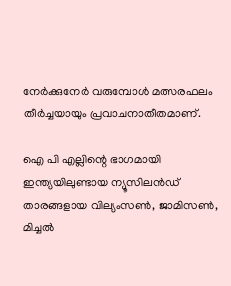നേർക്കുനേർ വരുമ്പോൾ മത്സരഫലം തീർച്ചയായും പ്രവാചനാതീതമാണ്.

ഐ പി എല്ലിന്റെ ഭാഗമായി ഇന്ത്യയിലുണ്ടായ ന്യൂസിലൻഡ് താരങ്ങളായ വില്യംസൺ, ജാമിസൺ, മിച്ചൽ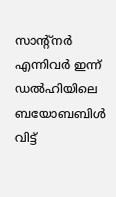സാന്റ്നർ എന്നിവർ ഇന്ന് ഡൽഹിയിലെ ബയോബബിൾ വിട്ട്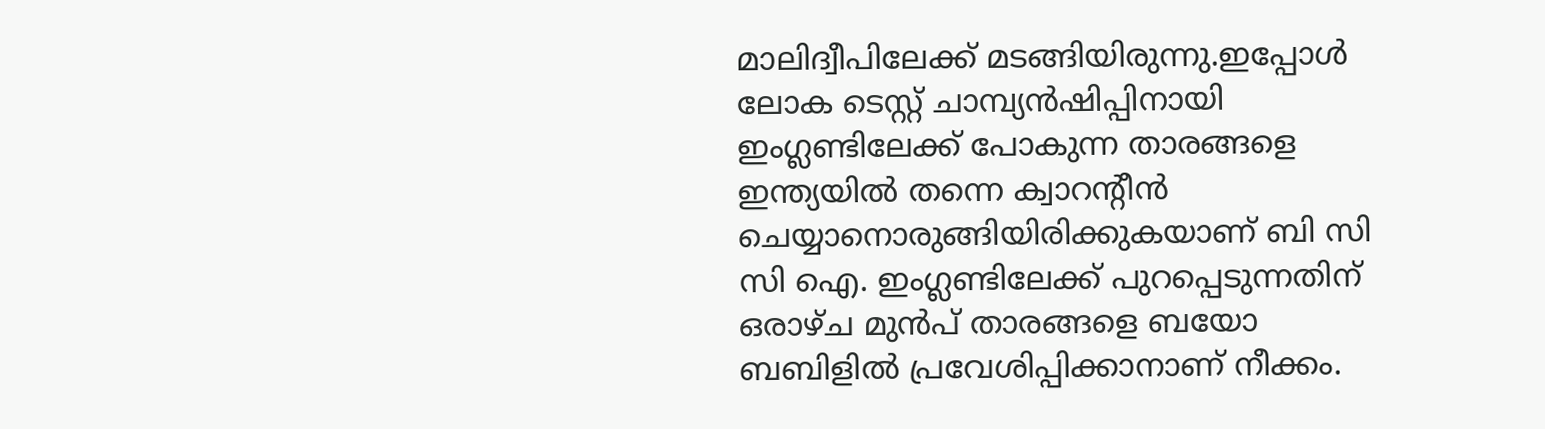മാലിദ്വീപിലേക്ക് മടങ്ങിയിരുന്നു.ഇപ്പോൾ ലോക ടെസ്റ്റ് ചാമ്പ്യന്‍ഷിപ്പിനായി ഇംഗ്ലണ്ടിലേക്ക് പോകുന്ന താരങ്ങളെ ഇന്ത്യയില്‍ തന്നെ ക്വാറന്റീന്‍ ചെയ്യാനൊരുങ്ങിയിരിക്കുകയാണ് ബി സി സി ഐ. ഇംഗ്ലണ്ടിലേക്ക് പുറപ്പെടുന്നതിന് ഒരാഴ്‌ച മുന്‍പ് താരങ്ങളെ ബയോ ബബിളില്‍ പ്രവേശിപ്പിക്കാനാണ് നീക്കം.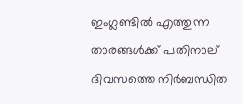ഇംഗ്ലണ്ടില്‍ എത്തുന്ന താരങ്ങള്‍ക്ക് പതിനാല് ദിവസത്തെ നിര്‍ബന്ധിത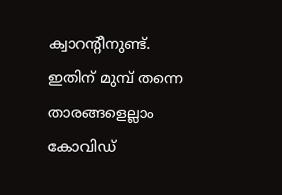ക്വാറന്റീനുണ്ട്. ഇതിന് മുമ്പ്‌ തന്നെ താരങ്ങളെല്ലാം കോവിഡ്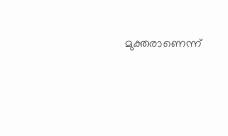മുക്തരാണെന്ന്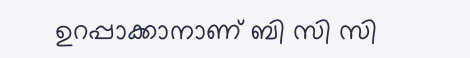ഉറപ്പാക്കാനാണ് ബി സി സി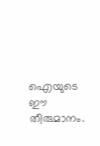ഐയുടെ ഈ തീരുമാനം.